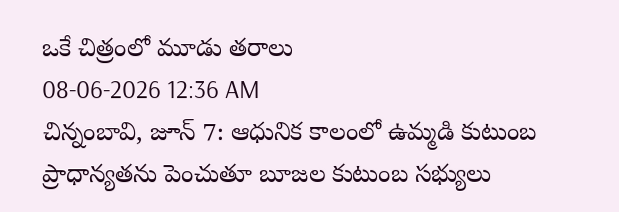ఒకే చిత్రంలో మూడు తరాలు
08-06-2026 12:36 AM
చిన్నంబావి, జూన్ 7: ఆధునిక కాలంలో ఉమ్మడి కుటుంబ ప్రాధాన్యతను పెంచుతూ బూజల కుటుంబ సభ్యులు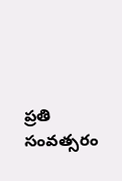ప్రతి సంవత్సరం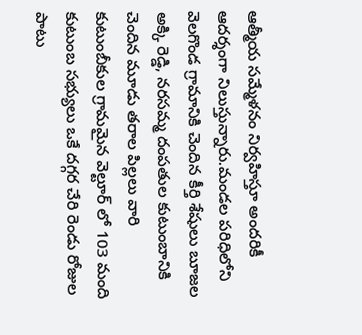ఆత్మీయ సమ్మేళనం నిర్వహిస్తూ అందరికీ ఆదర్శంగా నిలుస్తున్నారు.మండల పరిధిలోని వెలగొండ గ్రామానికి చెందిన కీర్తి శేషులు బూజల అక్కి రెడ్డి, నరసమ్మ దంపతుల కుటుంబానికి చెందిన మూడు తరాల పిల్లలు వారి కుటుంబీకుల గ్రామమైన వెల్టూర్ లో 103 మంది కుటుంబ సభ్యులు ఒకే దగ్గర చేరి రెండు రోజుల పాటు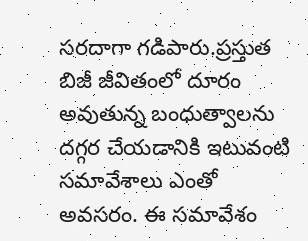సరదాగా గడిపారు.ప్రస్తుత బిజీ జీవితంలో దూరం అవుతున్న బంధుత్వాలను దగ్గర చేయడానికి ఇటువంటి సమావేశాలు ఎంతో అవసరం. ఈ సమావేశం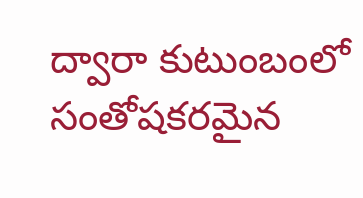ద్వారా కుటుంబంలో సంతోషకరమైన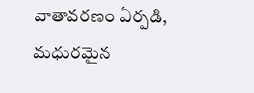వాతావరణం ఏర్పడి, మధురమైన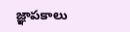జ్ఞాపకాలు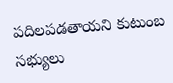పదిలపడతాయని కుటుంబ సభ్యులు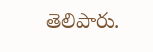తెలిపారు.